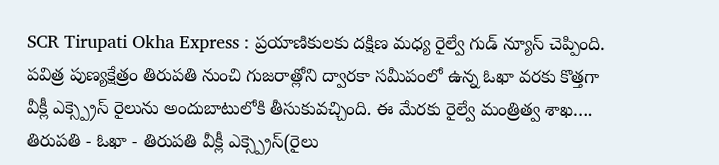SCR Tirupati Okha Express : ప్రయాణికులకు దక్షిణ మధ్య రైల్వే గుడ్ న్యూస్ చెప్పింది. పవిత్ర పుణ్యక్షేత్రం తిరుపతి నుంచి గుజరాత్లోని ద్వారకా సమీపంలో ఉన్న ఓఖా వరకు కొత్తగా వీక్లీ ఎక్స్ప్రెస్ రైలును అందుబాటులోకి తీసుకువచ్చింది. ఈ మేరకు రైల్వే మంత్రిత్వ శాఖ…. తిరుపతి - ఓఖా - తిరుపతి వీక్లీ ఎక్స్ప్రెస్(రైలు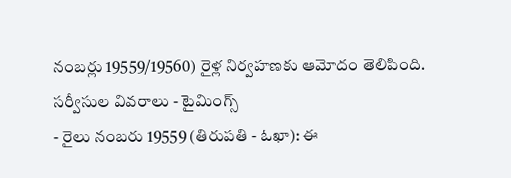నంబర్లు 19559/19560) రైళ్ల నిర్వహణకు ఆమోదం తెలిపింది.
సర్వీసుల వివరాలు - టైమింగ్స్
- రైలు నంబరు 19559 (తిరుపతి - ఓఖా): ఈ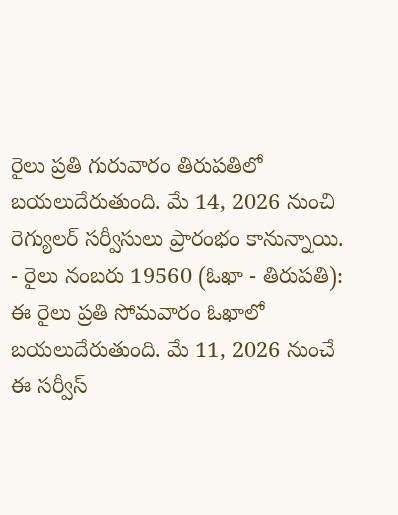రైలు ప్రతి గురువారం తిరుపతిలో బయలుదేరుతుంది. మే 14, 2026 నుంచి రెగ్యులర్ సర్వీసులు ప్రారంభం కానున్నాయి.
- రైలు నంబరు 19560 (ఓఖా - తిరుపతి): ఈ రైలు ప్రతి సోమవారం ఓఖాలో బయలుదేరుతుంది. మే 11, 2026 నుంచే ఈ సర్వీస్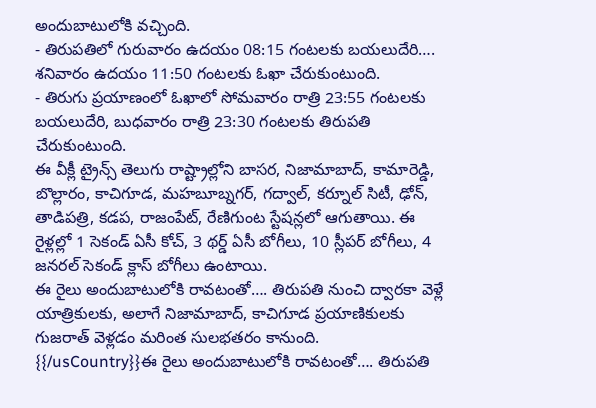అందుబాటులోకి వచ్చింది.
- తిరుపతిలో గురువారం ఉదయం 08:15 గంటలకు బయలుదేరి…. శనివారం ఉదయం 11:50 గంటలకు ఓఖా చేరుకుంటుంది.
- తిరుగు ప్రయాణంలో ఓఖాలో సోమవారం రాత్రి 23:55 గంటలకు బయలుదేరి, బుధవారం రాత్రి 23:30 గంటలకు తిరుపతి చేరుకుంటుంది.
ఈ వీక్లీ ట్రైన్స్ తెలుగు రాష్ట్రాల్లోని బాసర, నిజామాబాద్, కామారెడ్డి, బొల్లారం, కాచిగూడ, మహబూబ్నగర్, గద్వాల్, కర్నూల్ సిటీ, ఢోన్, తాడిపత్రి, కడప, రాజంపేట్, రేణిగుంట స్టేషన్లలో ఆగుతాయి. ఈ రైళ్లల్లో 1 సెకండ్ ఏసీ కోచ్, 3 థర్డ్ ఏసీ బోగీలు, 10 స్లీపర్ బోగీలు, 4 జనరల్ సెకండ్ క్లాస్ బోగీలు ఉంటాయి.
ఈ రైలు అందుబాటులోకి రావటంతో…. తిరుపతి నుంచి ద్వారకా వెళ్లే యాత్రికులకు, అలాగే నిజామాబాద్, కాచిగూడ ప్రయాణికులకు గుజరాత్ వెళ్లడం మరింత సులభతరం కానుంది.
{{/usCountry}}ఈ రైలు అందుబాటులోకి రావటంతో…. తిరుపతి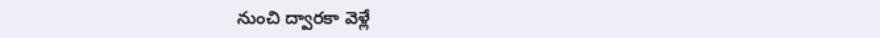నుంచి ద్వారకా వెళ్లే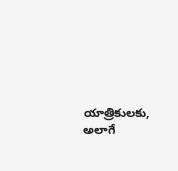యాత్రికులకు, అలాగే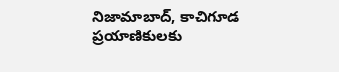నిజామాబాద్, కాచిగూడ ప్రయాణికులకు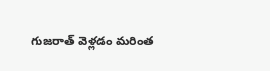గుజరాత్ వెళ్లడం మరింత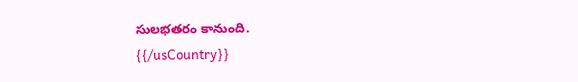సులభతరం కానుంది.
{{/usCountry}}